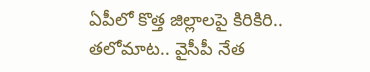ఏపీలో కొత్త జిల్లాలపై కిరికిరి.. తలోమాట.. వైసీపీ నేత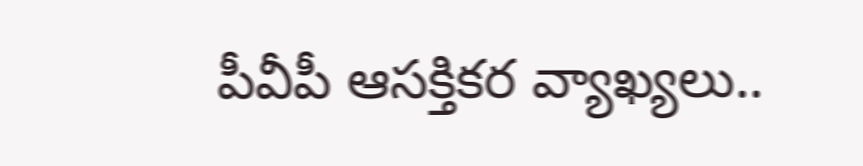పీవీపీ ఆసక్తికర వ్యాఖ్యలు..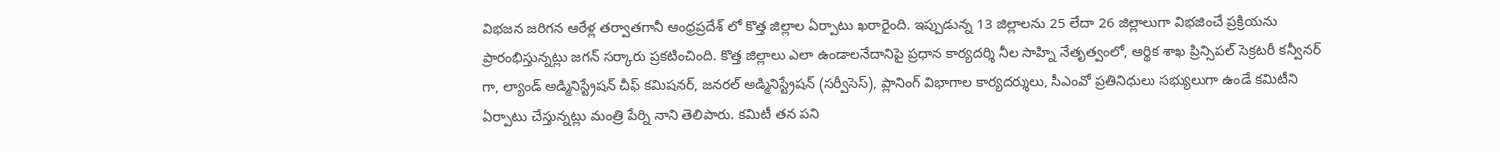విభజన జరిగన ఆరేళ్ల తర్వాతగానీ ఆంధ్రప్రదేశ్ లో కొత్త జిల్లాల ఏర్పాటు ఖరారైంది. ఇప్పుడున్న 13 జిల్లాలను 25 లేదా 26 జిల్లాలుగా విభజించే ప్రక్రియను ప్రారంభిస్తున్నట్లు జగన్ సర్కారు ప్రకటించింది. కొత్త జిల్లాలు ఎలా ఉండాలనేదానిపై ప్రధాన కార్యదర్శి నీల సాహ్ని నేతృత్వంలో, ఆర్థిక శాఖ ప్రిన్సిపల్ సెక్రటరీ కన్వీనర్ గా, ల్యాండ్ అడ్మినిస్ట్రేషన్ చీఫ్ కమిషనర్, జనరల్ అడ్మినిస్ట్రేషన్ (సర్వీసెస్), ప్లానింగ్ విభాగాల కార్యదర్శులు, సీఎంవో ప్రతినిధులు సభ్యులుగా ఉండే కమిటీని ఏర్పాటు చేస్తున్నట్లు మంత్రి పేర్ని నాని తెలిపారు. కమిటీ తన పని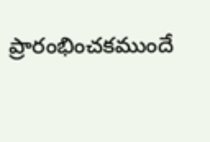ప్రారంభించకముందే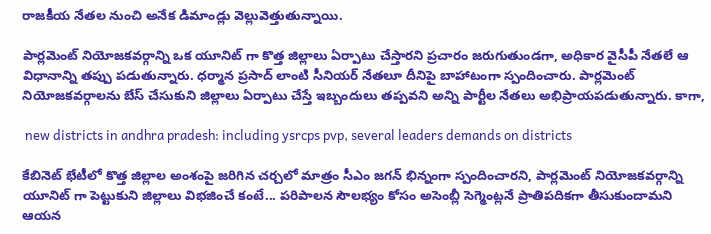రాజకీయ నేతల నుంచి అనేక డిమాండ్లు వెల్లువెత్తుతున్నాయి.

పార్లమెంట్ నియోజకవర్గాన్ని ఒక యూనిట్ గా కొత్త జిల్లాలు ఏర్పాటు చేస్తారని ప్రచారం జరుగుతుండగా, అధికార వైసీపీ నేతలే ఆ విధానాన్ని తప్పు పడుతున్నారు. ధర్మాన ప్రసాద్ లాంటి సీనియర్ నేతలూ దీనిపై బాహాటంగా స్పందించారు. పార్లమెంట్ నియోజకవర్గాలను బేస్ చేసుకుని జిల్లాలు ఏర్పాటు చేస్తే ఇబ్బందులు తప్పవని అన్ని పార్టీల నేతలు అభిప్రాయపడుతున్నారు. కాగా,

 new districts in andhra pradesh: including ysrcps pvp, several leaders demands on districts

కేబినెట్ భేటీలో కొత్త జిల్లాల అంశంపై జరిగిన చర్చలో మాత్రం సీఎం జగన్ భిన్నంగా స్పందించారని, పార్లమెంట్ నియోజకవర్గాన్ని యూనిట్ గా పెట్టుకుని జిల్లాలు విభజించే కంటే... పరిపాలన సౌలభ్యం కోసం అసెంబ్లీ సెగ్మెంట్లనే ప్రాతిపదికగా తీసుకుందామని ఆయన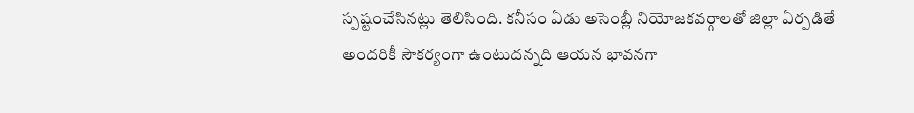స్పష్టంచేసినట్లు తెలిసింది. కనీసం ఏడు అసెంబ్లీ నియోజకవర్గాలతో జిల్లా ఏర్పడితే అందరికీ సౌకర్యంగా ఉంటుదన్నది ఆయన భావనగా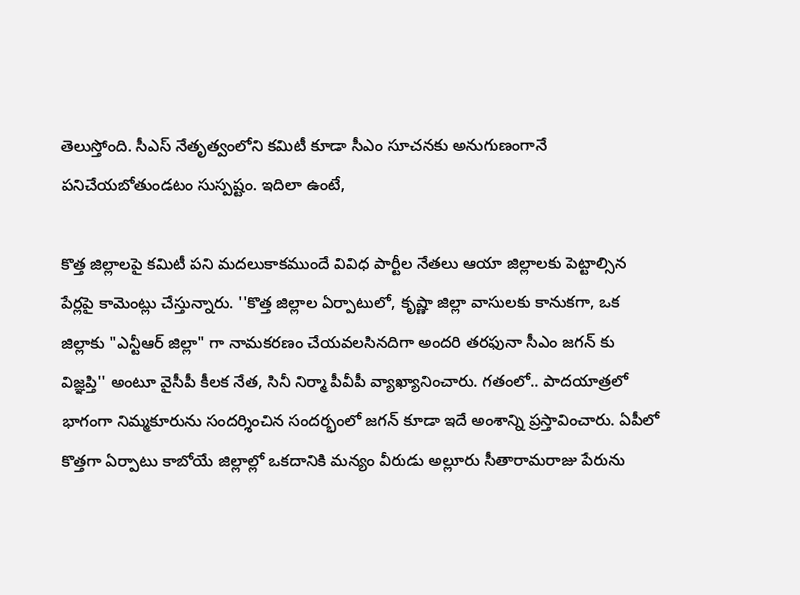తెలుస్తోంది. సీఎస్ నేతృత్వంలోని కమిటీ కూడా సీఎం సూచనకు అనుగుణంగానే పనిచేయబోతుండటం సుస్పష్టం. ఇదిలా ఉంటే,

కొత్త జిల్లాలపై కమిటీ పని మదలుకాకముందే వివిధ పార్టీల నేతలు ఆయా జిల్లాలకు పెట్టాల్సిన పేర్లపై కామెంట్లు చేస్తున్నారు. ''కొత్త జిల్లాల ఏర్పాటులో, కృష్ణా జిల్లా వాసులకు కానుకగా, ఒక జిల్లాకు "ఎన్టీఆర్ జిల్లా" గా నామకరణం చేయవలసినదిగా అందరి తరఫునా సీఎం జగన్ కు విజ్ఞప్తి'' అంటూ వైసీపీ కీలక నేత, సినీ నిర్మా పీవీపీ వ్యాఖ్యానించారు. గతంలో.. పాదయాత్రలో భాగంగా నిమ్మకూరును సందర్శించిన సందర్భంలో జగన్ కూడా ఇదే అంశాన్ని ప్రస్తావించారు. ఏపీలో కొత్తగా ఏర్పాటు కాబోయే జిల్లాల్లో ఒకదానికి మన్యం వీరుడు అల్లూరు సీతారామరాజు పేరును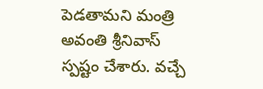పెడతామని మంత్రి అవంతి శ్రీనివాస్ స్పష్టం చేశారు. వచ్చే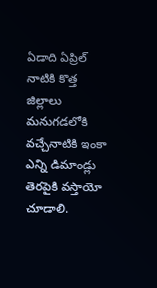ఏడాది ఏప్రిల్ నాటికి కొత్త జిల్లాలు మనుగడలోకి వచ్చేనాటికి ఇంకా ఎన్ని డిమాండ్లు తెరపైకి వస్తాయో చూడాలి.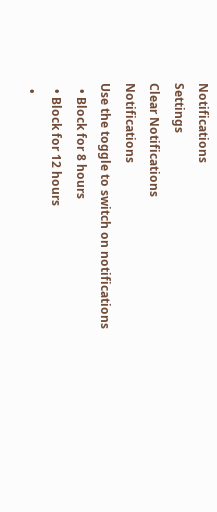Notifications
Settings
Clear Notifications
Notifications
Use the toggle to switch on notifications
  • Block for 8 hours
  • Block for 12 hours
  •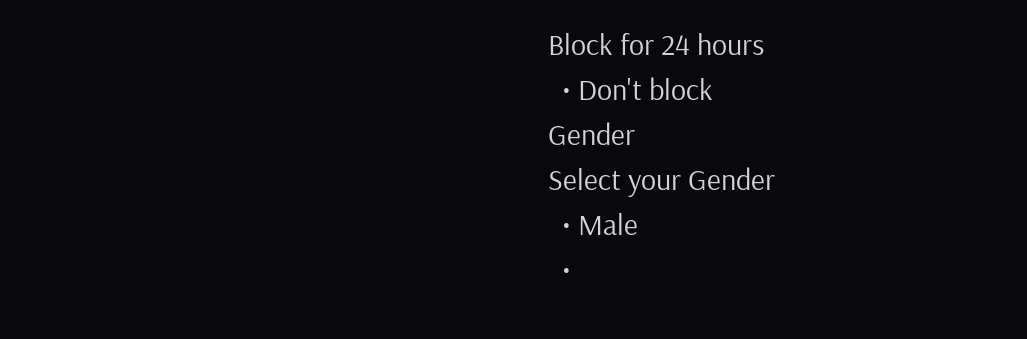Block for 24 hours
  • Don't block
Gender
Select your Gender
  • Male
  •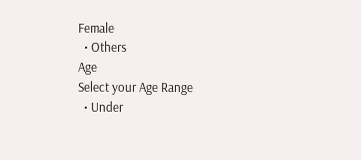Female
  • Others
Age
Select your Age Range
  • Under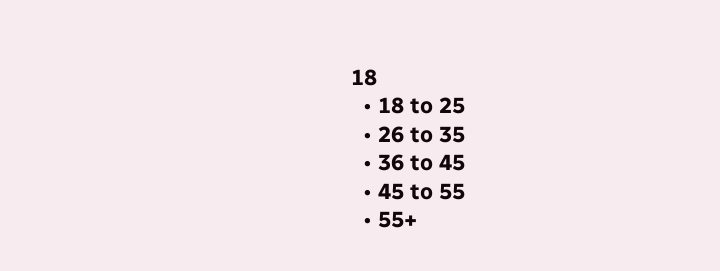18
  • 18 to 25
  • 26 to 35
  • 36 to 45
  • 45 to 55
  • 55+